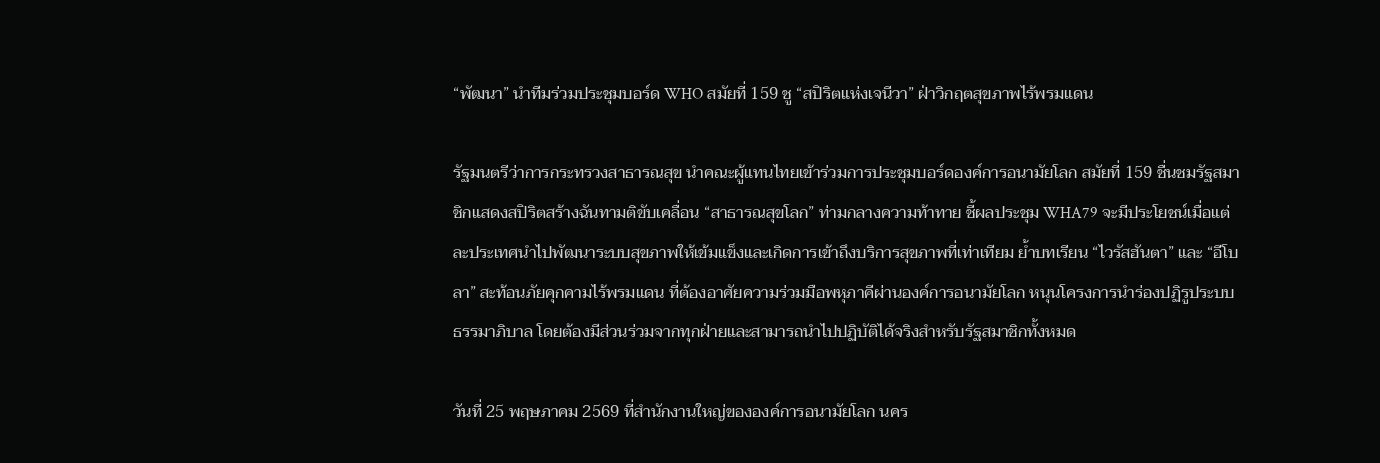“พัฒนา” นำทีมร่วมประชุมบอร์ด WHO สมัยที่ 159 ชู “สปิริตแห่งเจนีวา” ฝ่าวิกฤตสุขภาพไร้พรมแดน

รัฐมนตรีว่าการกระทรวงสาธารณสุข นำคณะผู้แทนไทยเข้าร่วมการประชุมบอร์ดองค์การอนามัยโลก สมัยที่ 159 ชื่นชมรัฐสมาชิกแสดงสปิริตสร้างฉันทามติขับเคลื่อน “สาธารณสุขโลก” ท่ามกลางความท้าทาย ชี้ผลประชุม WHA79 จะมีประโยชน์เมื่อแต่ละประเทศนำไปพัฒนาระบบสุขภาพให้เข้มแข็งและเกิดการเข้าถึงบริการสุขภาพที่เท่าเทียม ย้ำบทเรียน “ไวรัสฮันตา” และ “อีโบลา” สะท้อนภัยคุกคามไร้พรมแดน ที่ต้องอาศัยความร่วมมือพหุภาคีผ่านองค์การอนามัยโลก หนุนโครงการนำร่องปฏิรูประบบธรรมาภิบาล โดยต้องมีส่วนร่วมจากทุกฝ่ายและสามารถนำไปปฏิบัติได้จริงสำหรับรัฐสมาชิกทั้งหมด

วันที่ 25 พฤษภาคม 2569 ที่สำนักงานใหญ่ขององค์การอนามัยโลก นคร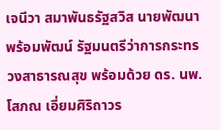เจนีวา สมาพันธรัฐสวิส นายพัฒนา พร้อมพัฒน์ รัฐมนตรีว่าการกระทรวงสาธารณสุข พร้อมด้วย ดร. นพ.โสภณ เอี่ยมศิริถาวร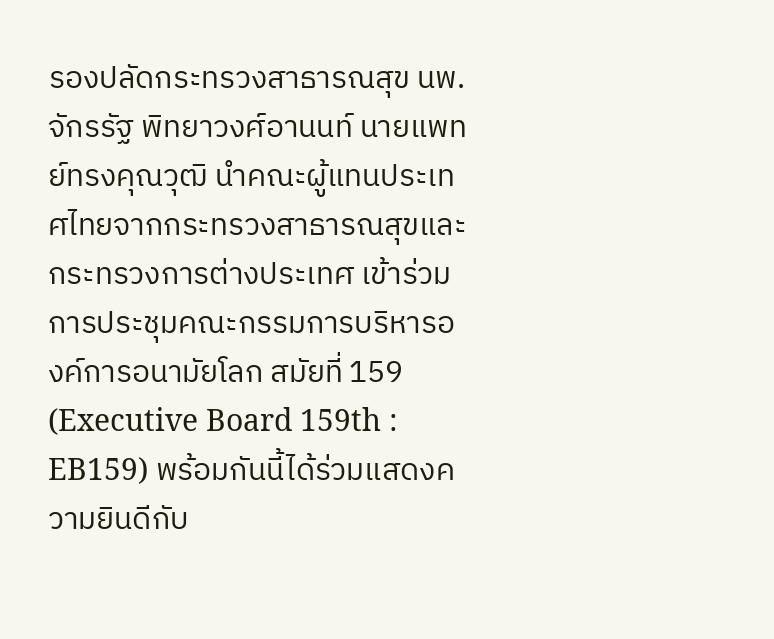รองปลัดกระทรวงสาธารณสุข นพ.จักรรัฐ พิทยาวงศ์อานนท์ นายแพทย์ทรงคุณวุฒิ นำคณะผู้แทนประเทศไทยจากกระทรวงสาธารณสุขและกระทรวงการต่างประเทศ เข้าร่วมการประชุมคณะกรรมการบริหารองค์การอนามัยโลก สมัยที่ 159 (Executive Board 159th : EB159) พร้อมกันนี้ได้ร่วมแสดงความยินดีกับ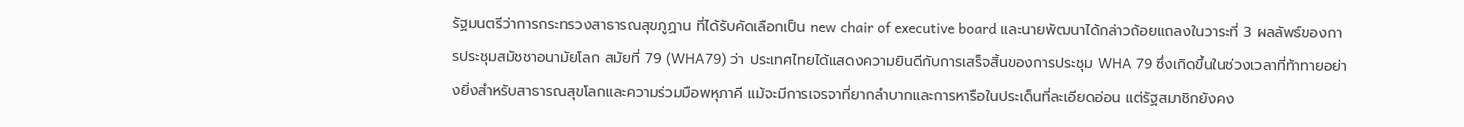รัฐมนตรีว่าการกระทรวงสาธารณสุขภูฏาน ที่ได้รับคัดเลือกเป็น new chair of executive board และนายพัฒนาได้กล่าวถ้อยแถลงในวาระที่ 3 ผลลัพธ์ของการประชุมสมัชชาอนามัยโลก สมัยที่ 79 (WHA79) ว่า ประเทศไทยได้แสดงความยินดีกับการเสร็จสิ้นของการประชุม WHA 79 ซึ่งเกิดขึ้นในช่วงเวลาที่ท้าทายอย่างยิ่งสำหรับสาธารณสุขโลกและความร่วมมือพหุภาคี แม้จะมีการเจรจาที่ยากลำบากและการหารือในประเด็นที่ละเอียดอ่อน แต่รัฐสมาชิกยังคง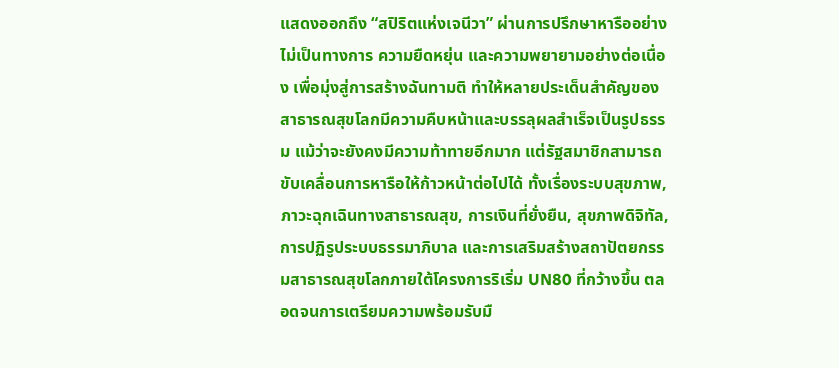แสดงออกถึง “สปิริตแห่งเจนีวา” ผ่านการปรึกษาหารืออย่างไม่เป็นทางการ ความยืดหยุ่น และความพยายามอย่างต่อเนื่อง เพื่อมุ่งสู่การสร้างฉันทามติ ทำให้หลายประเด็นสำคัญของสาธารณสุขโลกมีความคืบหน้าและบรรลุผลสำเร็จเป็นรูปธรรม แม้ว่าจะยังคงมีความท้าทายอีกมาก แต่รัฐสมาชิกสามารถขับเคลื่อนการหารือให้ก้าวหน้าต่อไปได้ ทั้งเรื่องระบบสุขภาพ, ภาวะฉุกเฉินทางสาธารณสุข, การเงินที่ยั่งยืน, สุขภาพดิจิทัล, การปฏิรูประบบธรรมาภิบาล และการเสริมสร้างสถาปัตยกรรมสาธารณสุขโลกภายใต้โครงการริเริ่ม UN80 ที่กว้างขึ้น ตลอดจนการเตรียมความพร้อมรับมื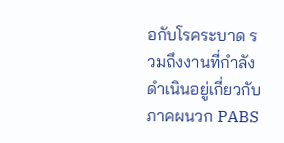อกับโรคระบาด รวมถึงงานที่กำลังดำเนินอยู่เกี่ยวกับภาคผนวก PABS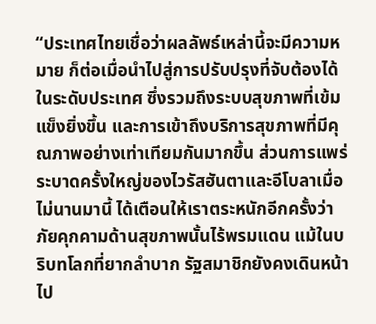“ประเทศไทยเชื่อว่าผลลัพธ์เหล่านี้จะมีความหมาย ก็ต่อเมื่อนำไปสู่การปรับปรุงที่จับต้องได้ในระดับประเทศ ซึ่งรวมถึงระบบสุขภาพที่เข้มแข็งยิ่งขึ้น และการเข้าถึงบริการสุขภาพที่มีคุณภาพอย่างเท่าเทียมกันมากขึ้น ส่วนการแพร่ระบาดครั้งใหญ่ของไวรัสฮันตาและอีโบลาเมื่อไม่นานมานี้ ได้เตือนให้เราตระหนักอีกครั้งว่า ภัยคุกคามด้านสุขภาพนั้นไร้พรมแดน แม้ในบริบทโลกที่ยากลำบาก รัฐสมาชิกยังคงเดินหน้าไป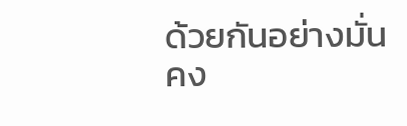ด้วยกันอย่างมั่นคง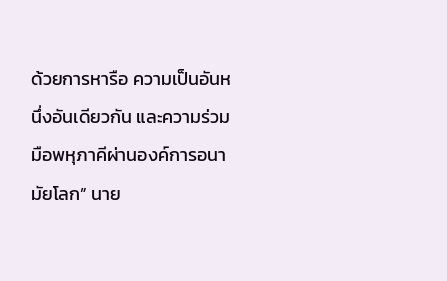ด้วยการหารือ ความเป็นอันหนึ่งอันเดียวกัน และความร่วมมือพหุภาคีผ่านองค์การอนามัยโลก” นาย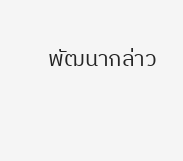พัฒนากล่าว